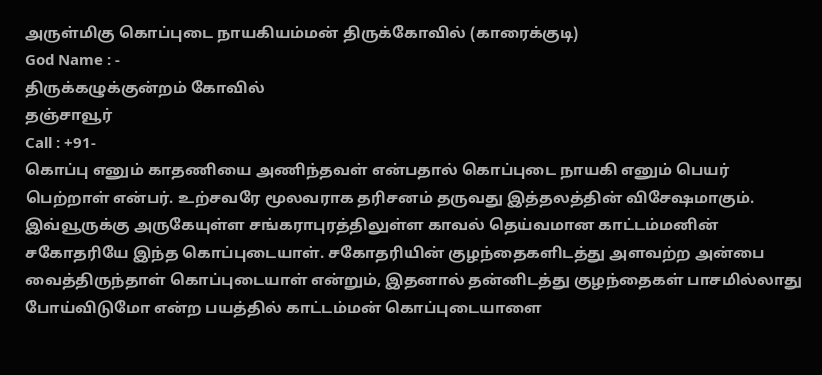அருள்மிகு கொப்புடை நாயகியம்மன் திருக்கோவில் (காரைக்குடி)
God Name : -
திருக்கழுக்குன்றம் கோவில்
தஞ்சாவூர்
Call : +91-
கொப்பு எனும் காதணியை அணிந்தவள் என்பதால் கொப்புடை நாயகி எனும் பெயர் பெற்றாள் என்பர். உற்சவரே மூலவராக தரிசனம் தருவது இத்தலத்தின் விசேஷமாகும்.
இவ்வூருக்கு அருகேயுள்ள சங்கராபுரத்திலுள்ள காவல் தெய்வமான காட்டம்மனின் சகோதரியே இந்த கொப்புடையாள். சகோதரியின் குழந்தைகளிடத்து அளவற்ற அன்பை வைத்திருந்தாள் கொப்புடையாள் என்றும், இதனால் தன்னிடத்து குழந்தைகள் பாசமில்லாது போய்விடுமோ என்ற பயத்தில் காட்டம்மன் கொப்புடையாளை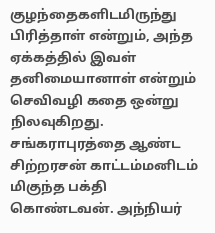குழந்தைகளிடமிருந்து பிரித்தாள் என்றும், அந்த ஏக்கத்தில் இவள் தனிமையானாள் என்றும் செவிவழி கதை ஒன்று நிலவுகிறது.
சங்கராபுரத்தை ஆண்ட சிற்றரசன் காட்டம்மனிடம் மிகுந்த பக்தி கொண்டவன். அந்நியர்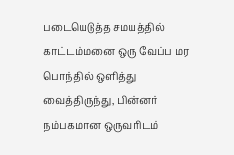படையெடுத்த சமயத்தில் காட்டம்மனை ஒரு வேப்ப மர பொந்தில் ஒளித்து வைத்திருந்து, பின்னர் நம்பகமான ஒருவரிடம்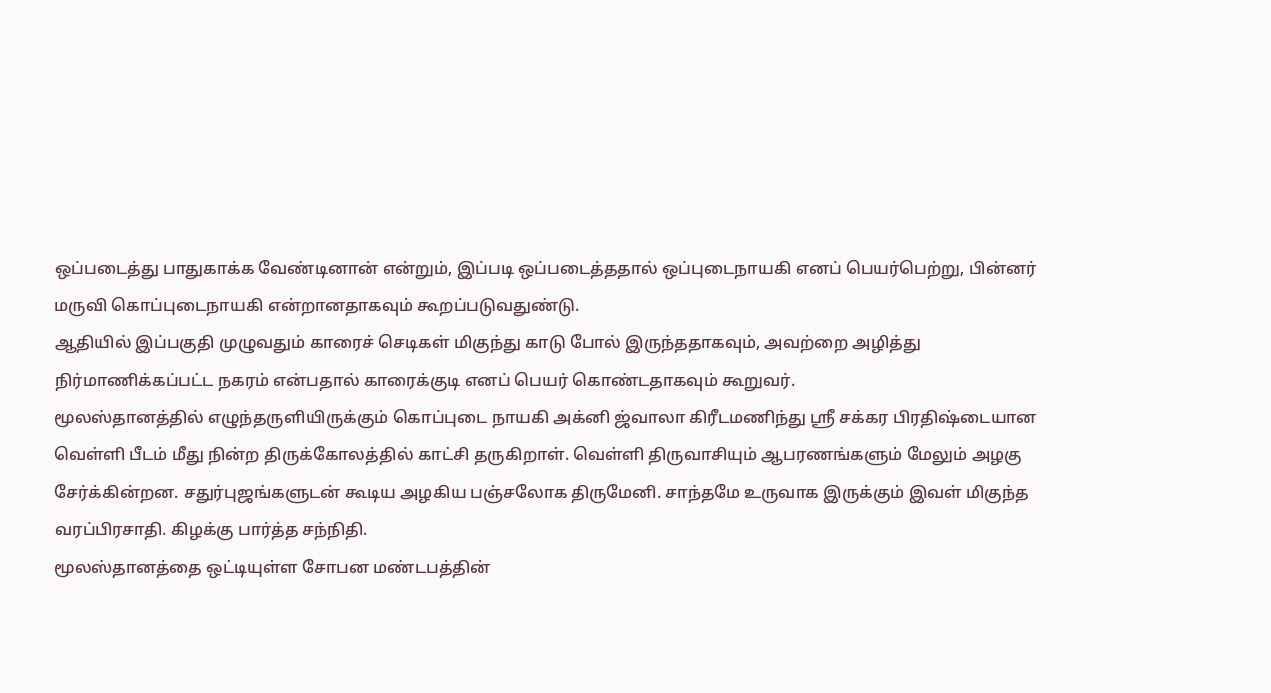ஒப்படைத்து பாதுகாக்க வேண்டினான் என்றும், இப்படி ஒப்படைத்ததால் ஒப்புடைநாயகி எனப் பெயர்பெற்று, பின்னர் மருவி கொப்புடைநாயகி என்றானதாகவும் கூறப்படுவதுண்டு.
ஆதியில் இப்பகுதி முழுவதும் காரைச் செடிகள் மிகுந்து காடு போல் இருந்ததாகவும், அவற்றை அழித்து நிர்மாணிக்கப்பட்ட நகரம் என்பதால் காரைக்குடி எனப் பெயர் கொண்டதாகவும் கூறுவர்.
மூலஸ்தானத்தில் எழுந்தருளியிருக்கும் கொப்புடை நாயகி அக்னி ஜ்வாலா கிரீடமணிந்து ஸ்ரீ சக்கர பிரதிஷ்டையான வெள்ளி பீடம் மீது நின்ற திருக்கோலத்தில் காட்சி தருகிறாள். வெள்ளி திருவாசியும் ஆபரணங்களும் மேலும் அழகு சேர்க்கின்றன. சதுர்புஜங்களுடன் கூடிய அழகிய பஞ்சலோக திருமேனி. சாந்தமே உருவாக இருக்கும் இவள் மிகுந்த வரப்பிரசாதி. கிழக்கு பார்த்த சந்நிதி.
மூலஸ்தானத்தை ஒட்டியுள்ள சோபன மண்டபத்தின்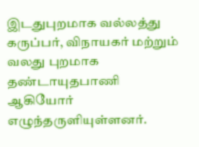இடதுபுறமாக வல்லத்து கருப்பர், விநாயகர் மற்றும் வலது புறமாக தண்டாயுதபாணி ஆகியோர் எழுந்தருளியுள்ளனர்.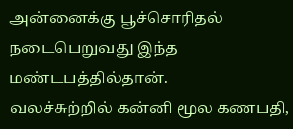அன்னைக்கு பூச்சொரிதல் நடைபெறுவது இந்த மண்டபத்தில்தான்.
வலச்சுற்றில் கன்னி மூல கணபதி,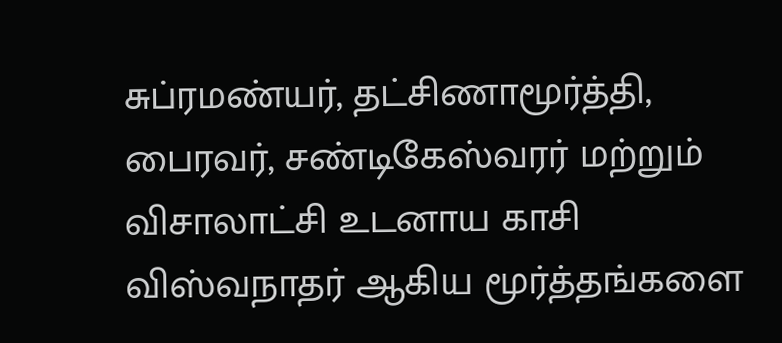சுப்ரமண்யர், தட்சிணாமூர்த்தி, பைரவர், சண்டிகேஸ்வரர் மற்றும் விசாலாட்சி உடனாய காசி விஸ்வநாதர் ஆகிய மூர்த்தங்களை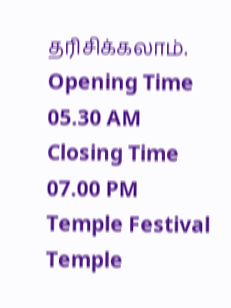தரிசிக்கலாம்.
Opening Time
05.30 AM
Closing Time
07.00 PM
Temple Festival
Temple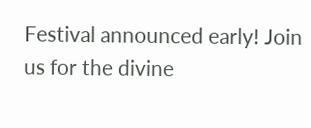Festival announced early! Join us for the divine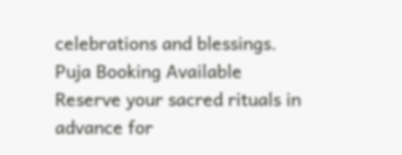celebrations and blessings.
Puja Booking Available
Reserve your sacred rituals in advance for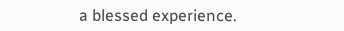a blessed experience.